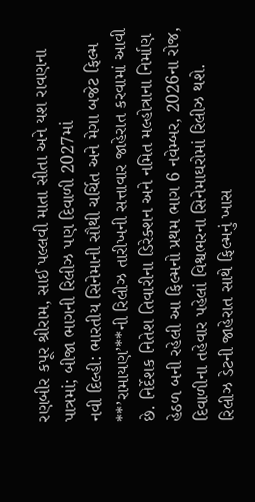રણબીર કપૂર શ્રીરામ, સાઈ પલ્લવી માતા સીતા અને યશ રાવણના પાત્રમાં; બીજા ભાગની રિલીઝ પણ દિવાળી 2027માં
નવી દિલ્હી: ભારતીય સિનેમાની સૌથી ચર્ચિત અને મેગા બજેટ ફિલ્મ **’રામાયણ’**ની રિલીઝ તારીખની સત્તાવાર જાહેરાત કરવામાં આવી છે. નિર્દેશક નિતેશ તિવારીના ડિરેક્શન અને નમિત મલ્હોત્રાના નિર્માણ હેઠળ બની રહેલી આ ફિલ્મનો પ્રથમ ભાગ 6 નવેમ્બર, 2026ના રોજ, દિવાળીના તહેવાર પહેલાં વિશ્વભરના સિનેમાઘરોમાં રિલીઝ થશે.
રિલીઝ ડેટની જાહેરાત સાથે ફિલ્મનું ખાસ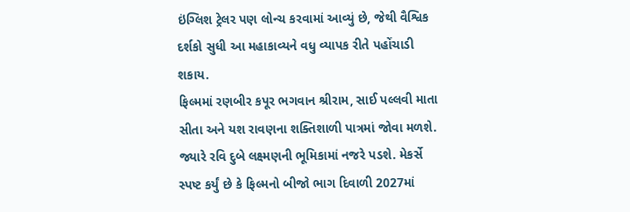ઇંગ્લિશ ટ્રેલર પણ લોન્ચ કરવામાં આવ્યું છે, જેથી વૈશ્વિક દર્શકો સુધી આ મહાકાવ્યને વધુ વ્યાપક રીતે પહોંચાડી શકાય.
ફિલ્મમાં રણબીર કપૂર ભગવાન શ્રીરામ, સાઈ પલ્લવી માતા સીતા અને યશ રાવણના શક્તિશાળી પાત્રમાં જોવા મળશે. જ્યારે રવિ દુબે લક્ષ્મણની ભૂમિકામાં નજરે પડશે. મેકર્સે સ્પષ્ટ કર્યું છે કે ફિલ્મનો બીજો ભાગ દિવાળી 2027માં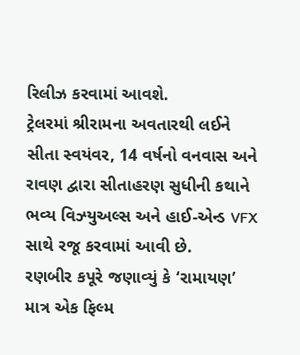રિલીઝ કરવામાં આવશે.
ટ્રેલરમાં શ્રીરામના અવતારથી લઈને સીતા સ્વયંવર, 14 વર્ષનો વનવાસ અને રાવણ દ્વારા સીતાહરણ સુધીની કથાને ભવ્ય વિઝ્યુઅલ્સ અને હાઈ-એન્ડ VFX સાથે રજૂ કરવામાં આવી છે.
રણબીર કપૂરે જણાવ્યું કે ‘રામાયણ’ માત્ર એક ફિલ્મ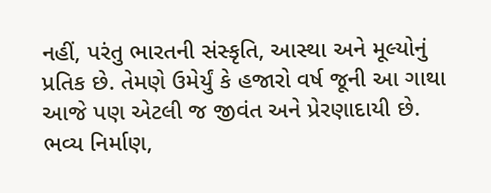નહીં, પરંતુ ભારતની સંસ્કૃતિ, આસ્થા અને મૂલ્યોનું પ્રતિક છે. તેમણે ઉમેર્યું કે હજારો વર્ષ જૂની આ ગાથા આજે પણ એટલી જ જીવંત અને પ્રેરણાદાયી છે.
ભવ્ય નિર્માણ,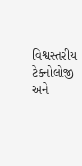વિશ્વસ્તરીય ટેક્નોલોજી અને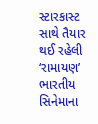સ્ટારકાસ્ટ સાથે તૈયાર થઈ રહેલી ‘રામાયણ’ ભારતીય સિનેમાના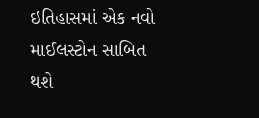ઇતિહાસમાં એક નવો માઈલસ્ટોન સાબિત થશે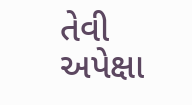તેવી અપેક્ષા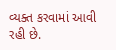વ્યક્ત કરવામાં આવી રહી છે.